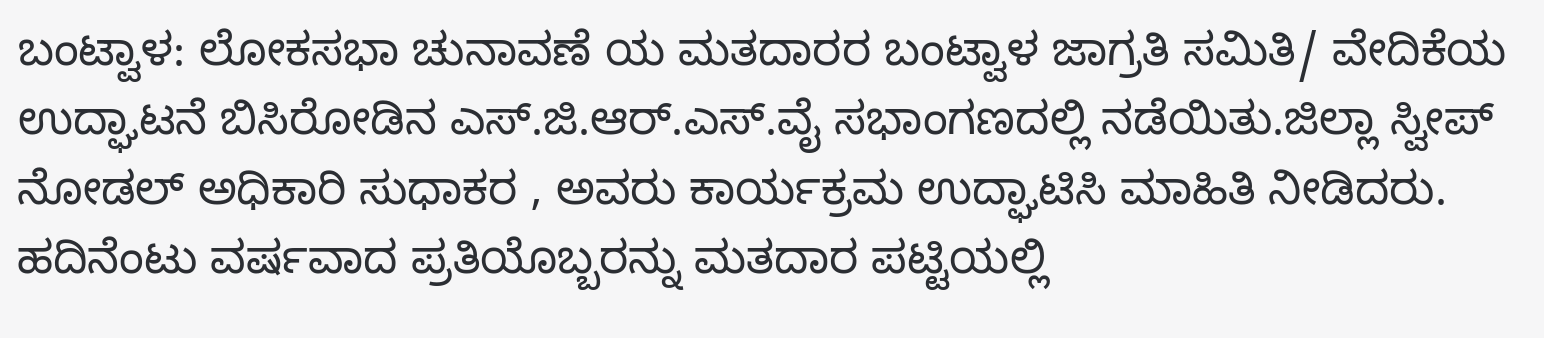ಬಂಟ್ವಾಳ: ಲೋಕಸಭಾ ಚುನಾವಣೆ ಯ ಮತದಾರರ ಬಂಟ್ವಾಳ ಜಾಗ್ರತಿ ಸಮಿತಿ/ ವೇದಿಕೆಯ ಉದ್ಘಾಟನೆ ಬಿಸಿರೋಡಿನ ಎಸ್.ಜಿ.ಆರ್.ಎಸ್.ವೈ ಸಭಾಂಗಣದಲ್ಲಿ ನಡೆಯಿತು.ಜಿಲ್ಲಾ ಸ್ವೀಪ್ ನೋಡಲ್ ಅಧಿಕಾರಿ ಸುಧಾಕರ , ಅವರು ಕಾರ್ಯಕ್ರಮ ಉದ್ಘಾಟಿಸಿ ಮಾಹಿತಿ ನೀಡಿದರು. ಹದಿನೆಂಟು ವರ್ಷವಾದ ಪ್ರತಿಯೊಬ್ಬರನ್ನು ಮತದಾರ ಪಟ್ಟಿಯಲ್ಲಿ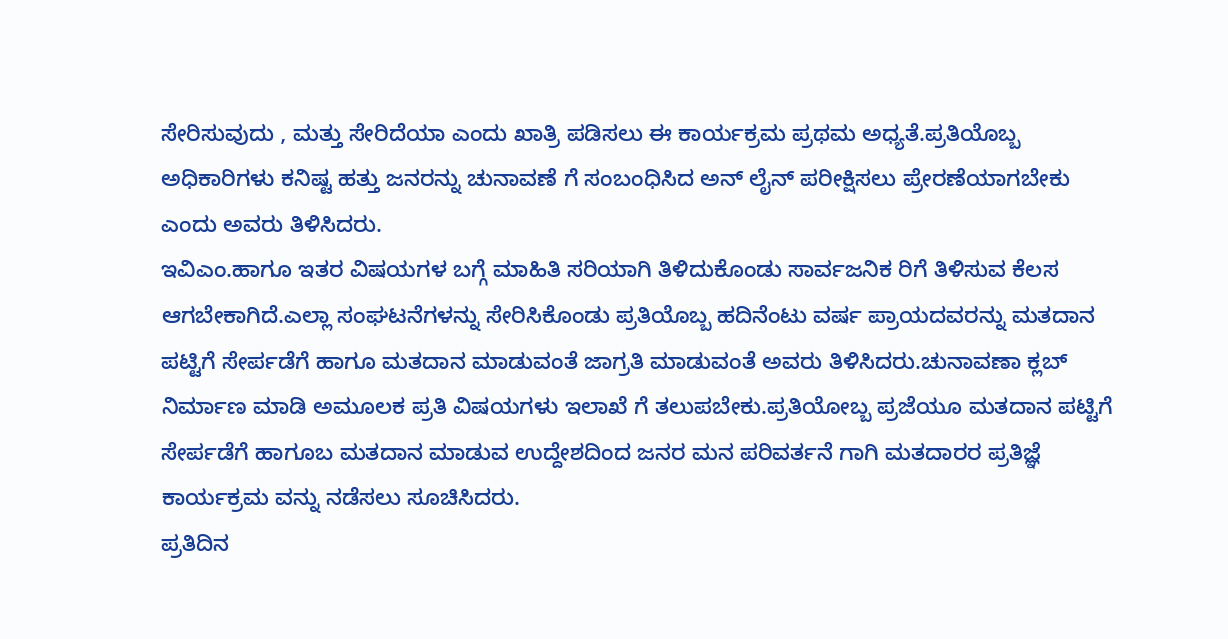ಸೇರಿಸುವುದು , ಮತ್ತು ಸೇರಿದೆಯಾ ಎಂದು ಖಾತ್ರಿ ಪಡಿಸಲು ಈ ಕಾರ್ಯಕ್ರಮ ಪ್ರಥಮ ಅಧ್ಯತೆ.ಪ್ರತಿಯೊಬ್ಬ ಅಧಿಕಾರಿಗಳು ಕನಿಷ್ಟ ಹತ್ತು ಜನರನ್ನು ಚುನಾವಣೆ ಗೆ ಸಂಬಂಧಿಸಿದ ಅನ್ ಲೈನ್ ಪರೀಕ್ಷಿಸಲು ಪ್ರೇರಣೆಯಾಗಬೇಕು ಎಂದು ಅವರು ತಿಳಿಸಿದರು.
ಇವಿಎಂ.ಹಾಗೂ ಇತರ ವಿಷಯಗಳ ಬಗ್ಗೆ ಮಾಹಿತಿ ಸರಿಯಾಗಿ ತಿಳಿದುಕೊಂಡು ಸಾರ್ವಜನಿಕ ರಿಗೆ ತಿಳಿಸುವ ಕೆಲಸ ಆಗಬೇಕಾಗಿದೆ.ಎಲ್ಲಾ ಸಂಘಟನೆಗಳನ್ನು ಸೇರಿಸಿಕೊಂಡು ಪ್ರತಿಯೊಬ್ಬ ಹದಿನೆಂಟು ವರ್ಷ ಪ್ರಾಯದವರನ್ನು ಮತದಾನ ಪಟ್ಟಿಗೆ ಸೇರ್ಪಡೆಗೆ ಹಾಗೂ ಮತದಾನ ಮಾಡುವಂತೆ ಜಾಗ್ರತಿ ಮಾಡುವಂತೆ ಅವರು ತಿಳಿಸಿದರು.ಚುನಾವಣಾ ಕ್ಲಬ್ ನಿರ್ಮಾಣ ಮಾಡಿ ಅಮೂಲಕ ಪ್ರತಿ ವಿಷಯಗಳು ಇಲಾಖೆ ಗೆ ತಲುಪಬೇಕು.ಪ್ರತಿಯೋಬ್ಬ ಪ್ರಜೆಯೂ ಮತದಾನ ಪಟ್ಟಿಗೆ ಸೇರ್ಪಡೆಗೆ ಹಾಗೂಬ ಮತದಾನ ಮಾಡುವ ಉದ್ದೇಶದಿಂದ ಜನರ ಮನ ಪರಿವರ್ತನೆ ಗಾಗಿ ಮತದಾರರ ಪ್ರತಿಜ್ಞೆ ಕಾರ್ಯಕ್ರಮ ವನ್ನು ನಡೆಸಲು ಸೂಚಿಸಿದರು.
ಪ್ರತಿದಿನ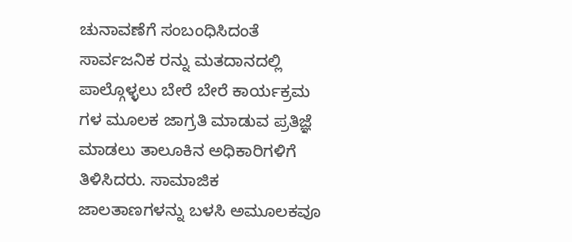ಚುನಾವಣೆಗೆ ಸಂಬಂಧಿಸಿದಂತೆ ಸಾರ್ವಜನಿಕ ರನ್ನು ಮತದಾನದಲ್ಲಿ ಪಾಲ್ಗೊಳ್ಳಲು ಬೇರೆ ಬೇರೆ ಕಾರ್ಯಕ್ರಮ ಗಳ ಮೂಲಕ ಜಾಗ್ರತಿ ಮಾಡುವ ಪ್ರತಿಜ್ಞೆ ಮಾಡಲು ತಾಲೂಕಿನ ಅಧಿಕಾರಿಗಳಿಗೆ ತಿಳಿಸಿದರು. ಸಾಮಾಜಿಕ ಜಾಲತಾಣಗಳನ್ನು ಬಳಸಿ ಅಮೂಲಕವೂ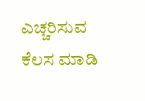ಎಚ್ಚರಿಸುವ ಕೆಲಸ ಮಾಡಿ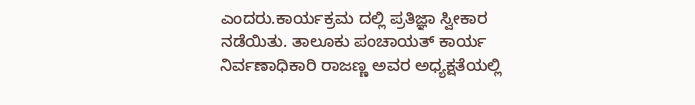ಎಂದರು.ಕಾರ್ಯಕ್ರಮ ದಲ್ಲಿ ಪ್ರತಿಜ್ಞಾ ಸ್ವೀಕಾರ ನಡೆಯಿತು. ತಾಲೂಕು ಪಂಚಾಯತ್ ಕಾರ್ಯ ನಿರ್ವಣಾಧಿಕಾರಿ ರಾಜಣ್ಣ ಅವರ ಅಧ್ಯಕ್ಷತೆಯಲ್ಲಿ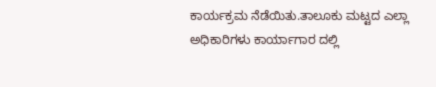ಕಾರ್ಯಕ್ರಮ ನೆಡೆಯಿತು.ತಾಲೂಕು ಮಟ್ಟದ ಎಲ್ಲಾ ಅಧಿಕಾರಿಗಳು ಕಾರ್ಯಾಗಾರ ದಲ್ಲಿ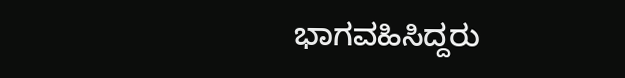ಭಾಗವಹಿಸಿದ್ದರು